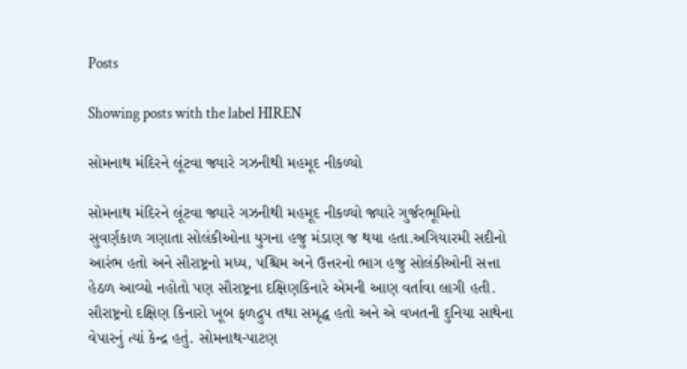Posts

Showing posts with the label HIREN

સોમનાથ મંદિરને લૂંટવા જ્યારે ગઝનીથી મહમૂદ નીકળ્યો

સોમનાથ મંદિરને લૂંટવા જ્યારે ગઝનીથી મહમૂદ નીકળ્યો જ્યારે ગુર્જરભૂમિનો સુવર્ણકાળ ગણાતા સોલંકીઓના યુગના હજુ મંડાણ જ થયા હતા.અગિયારમી સદીનો આરંભ હતો અને સૌરાષ્ટ્રનો મધ્ય, પશ્ચિમ અને ઉત્તરનો ભાગ હજુ સોલંકીઓની સત્તા હેઠળ આવ્યો નહોતો પણ સૌરાષ્ટ્રના દક્ષિણકિનારે એમની આણ વર્તાવા લાગી હતી. સૌરાષ્ટ્રનો દક્ષિણ કિનારો ખૂબ ફળદ્રુપ તથા સમૃદ્ધ હતો અને એ વખતની દુનિયા સાથેના વેપારનું ત્યાં કેન્દ્ર હતું. સોમનાથ-પાટણ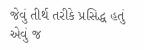જેવું તીર્થ તરીકે પ્રસિદ્ધ હતું એવું જ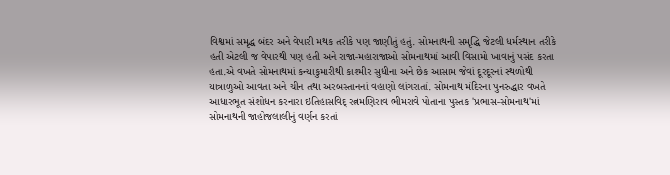વિશ્વમાં સમૃદ્ધ બંદર અને વેપારી મથક તરીકે પણ જાણીતું હતું. સોમનાથની સમૃદ્ધિ જેટલી ધર્મસ્થાન તરીકે હતી એટલી જ વેપારથી પણ હતી અને રાજા-મહારાજાઓ સોમનાથમાં આવી વિસામો ખાવાનું પસંદ કરતા હતા.એ વખતે સોમનાથમાં કન્યાકુમારીથી કાશ્મીર સુધીના અને છેક આસામ જેવાં દૂરદૂરનાં સ્થળોથી યાત્રાળુઓ આવતા અને ચીન તથા અરબસ્તાનનાં વહાણો લાંગરાતાં. સોમનાથ મંદિરના પુનરુદ્ધાર વખતે આધારભૂત સંશોધન કરનારા ઇતિહાસવિદ્ રત્નમણિરાવ ભીમરાવે પોતાના પુસ્તક 'પ્રભાસ-સોમનાથ'માં સોમનાથની જાહોજલાલીનું વર્ણન કરતાં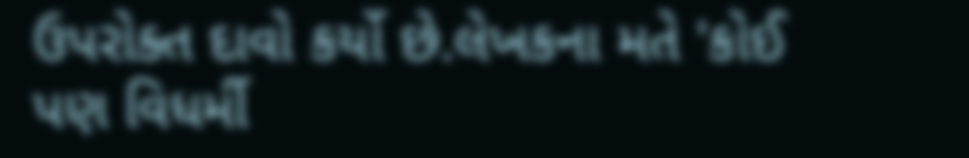ઉપરોક્ત દાવો કર્યો છે.લેખકના મતે 'કોઈ પણ વિધર્મી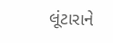લૂંટારાને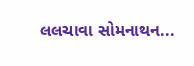લલચાવા સોમનાથન...